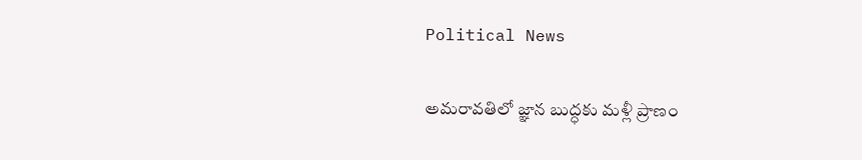Political News

అమరావతిలో జ్ఞాన బుద్ధకు మళ్లీ ప్రాణం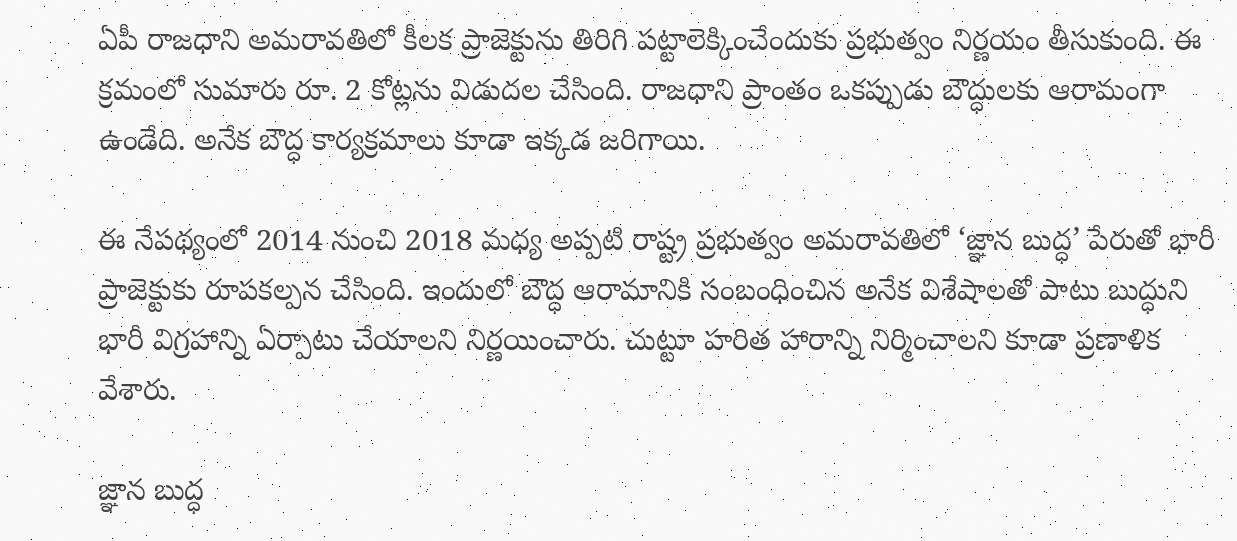ఏపీ రాజధాని అమరావతిలో కీలక ప్రాజెక్టును తిరిగి పట్టాలెక్కించేందుకు ప్రభుత్వం నిర్ణయం తీసుకుంది. ఈ క్రమంలో సుమారు రూ. 2 కోట్లను విడుదల చేసింది. రాజధాని ప్రాంతం ఒకప్పుడు బౌద్ధులకు ఆరామంగా ఉండేది. అనేక బౌద్ధ కార్యక్రమాలు కూడా ఇక్కడ జరిగాయి.

ఈ నేపథ్యంలో 2014 నుంచి 2018 మధ్య అప్పటి రాష్ట్ర ప్రభుత్వం అమరావతిలో ‘జ్ఞాన బుద్ధ’ పేరుతో భారీ ప్రాజెక్టుకు రూపకల్పన చేసింది. ఇందులో బౌద్ధ ఆరామానికి సంబంధించిన అనేక విశేషాలతో పాటు బుద్ధుని భారీ విగ్రహాన్ని ఏర్పాటు చేయాలని నిర్ణయించారు. చుట్టూ హరిత హారాన్ని నిర్మించాలని కూడా ప్రణాళిక వేశారు.

జ్ఞాన బుద్ధ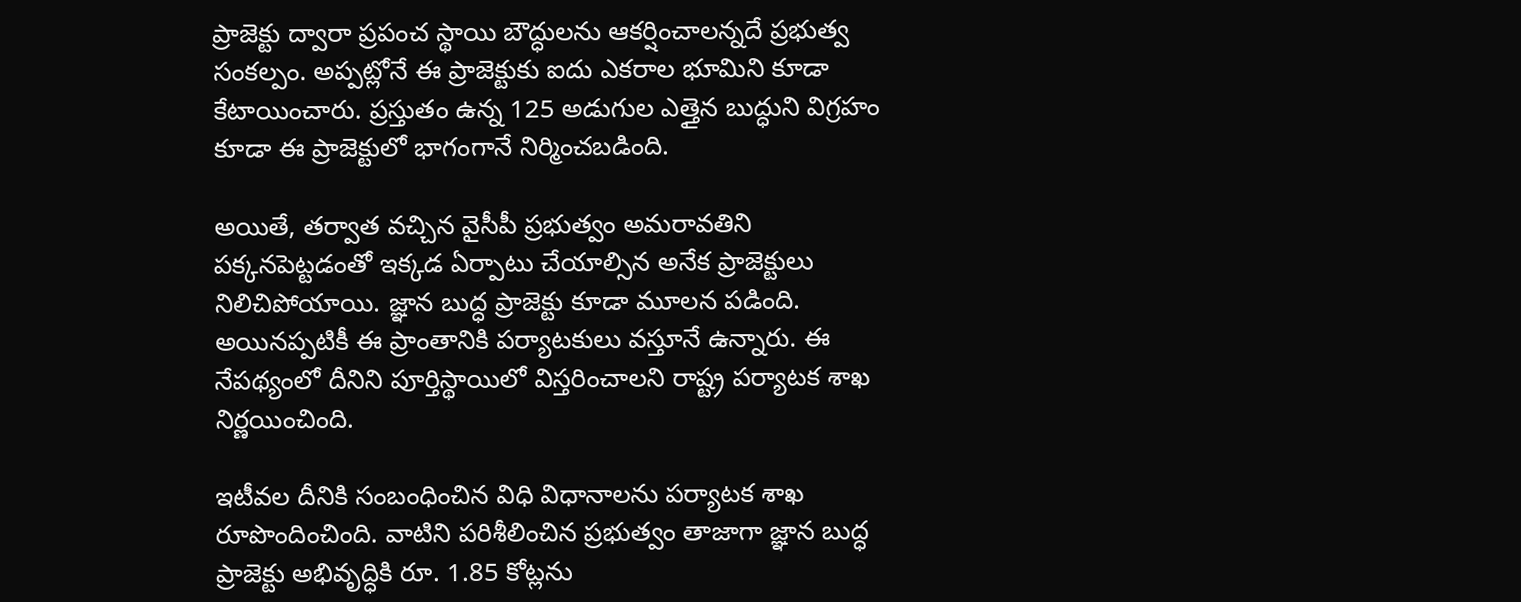ప్రాజెక్టు ద్వారా ప్రపంచ స్థాయి బౌద్ధులను ఆకర్షించాలన్నదే ప్రభుత్వ సంకల్పం. అప్పట్లోనే ఈ ప్రాజెక్టుకు ఐదు ఎకరాల భూమిని కూడా కేటాయించారు. ప్రస్తుతం ఉన్న 125 అడుగుల ఎత్తైన బుద్ధుని విగ్రహం కూడా ఈ ప్రాజెక్టులో భాగంగానే నిర్మించబడింది.

అయితే, తర్వాత వచ్చిన వైసీపీ ప్రభుత్వం అమరావతిని పక్కనపెట్టడంతో ఇక్కడ ఏర్పాటు చేయాల్సిన అనేక ప్రాజెక్టులు నిలిచిపోయాయి. జ్ఞాన బుద్ధ ప్రాజెక్టు కూడా మూలన పడింది. అయినప్పటికీ ఈ ప్రాంతానికి పర్యాటకులు వస్తూనే ఉన్నారు. ఈ నేపథ్యంలో దీనిని పూర్తిస్థాయిలో విస్తరించాలని రాష్ట్ర పర్యాటక శాఖ నిర్ణయించింది.

ఇటీవల దీనికి సంబంధించిన విధి విధానాలను పర్యాటక శాఖ రూపొందించింది. వాటిని పరిశీలించిన ప్రభుత్వం తాజాగా జ్ఞాన బుద్ధ ప్రాజెక్టు అభివృద్ధికి రూ. 1.85 కోట్లను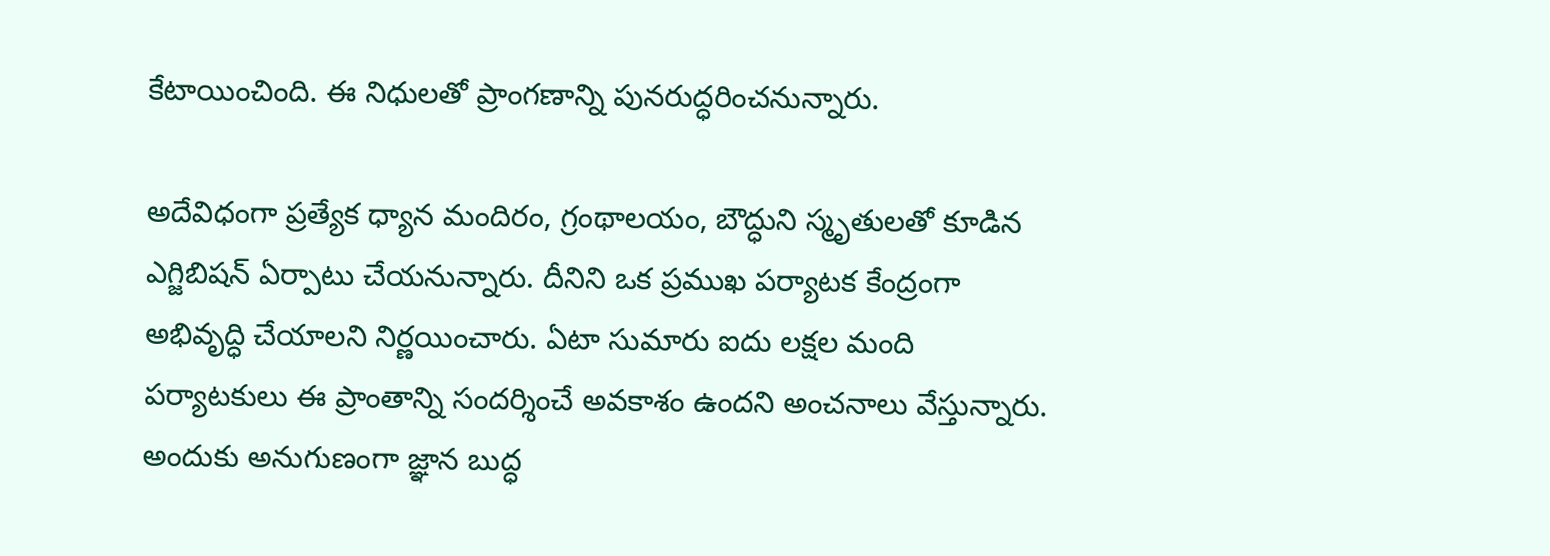కేటాయించింది. ఈ నిధులతో ప్రాంగణాన్ని పునరుద్ధరించనున్నారు.

అదేవిధంగా ప్రత్యేక ధ్యాన మందిరం, గ్రంథాలయం, బౌద్ధుని స్మృతులతో కూడిన ఎగ్జిబిషన్ ఏర్పాటు చేయనున్నారు. దీనిని ఒక ప్రముఖ పర్యాటక కేంద్రంగా అభివృద్ధి చేయాలని నిర్ణయించారు. ఏటా సుమారు ఐదు లక్షల మంది పర్యాటకులు ఈ ప్రాంతాన్ని సందర్శించే అవకాశం ఉందని అంచనాలు వేస్తున్నారు. అందుకు అనుగుణంగా జ్ఞాన బుద్ధ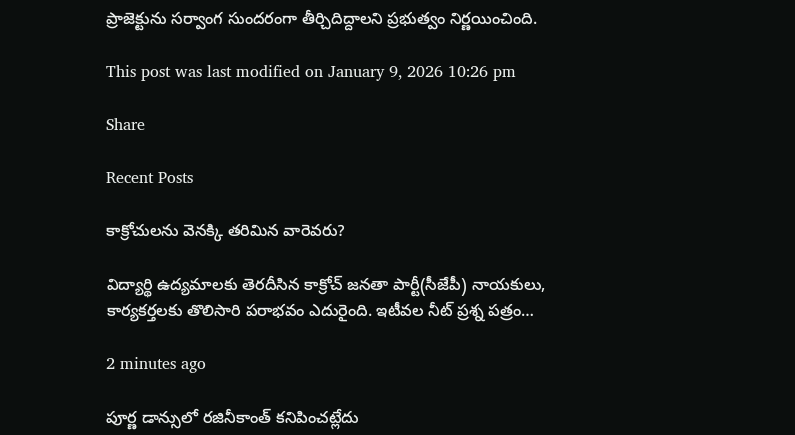ప్రాజెక్టును సర్వాంగ సుందరంగా తీర్చిదిద్దాలని ప్రభుత్వం నిర్ణయించింది.

This post was last modified on January 9, 2026 10:26 pm

Share

Recent Posts

కాక్రోచులను వెనక్కి తరిమిన వారెవరు?

విద్యార్థి ఉద్య‌మాల‌కు తెర‌దీసిన కాక్రోచ్ జ‌న‌తా పార్టీ(సీజేపీ) నాయ‌కులు, కార్య‌క‌ర్త‌ల‌కు తొలిసారి ప‌రాభవం ఎదురైంది. ఇటీవ‌ల నీట్ ప్ర‌శ్న ప‌త్రం…

2 minutes ago

పూర్ణ డాన్సులో రజినీకాంత్ కనిపించట్లేదు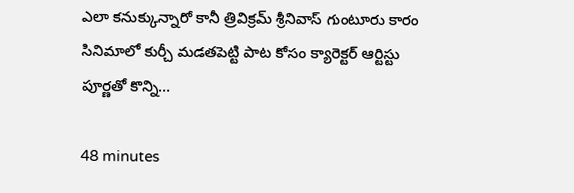ఎలా కనుక్కున్నారో కానీ త్రివిక్రమ్ శ్రీనివాస్ గుంటూరు కారం సినిమాలో కుర్చీ మడతపెట్టి పాట కోసం క్యారెక్టర్ ఆర్టిస్టు పూర్ణతో కొన్ని…

48 minutes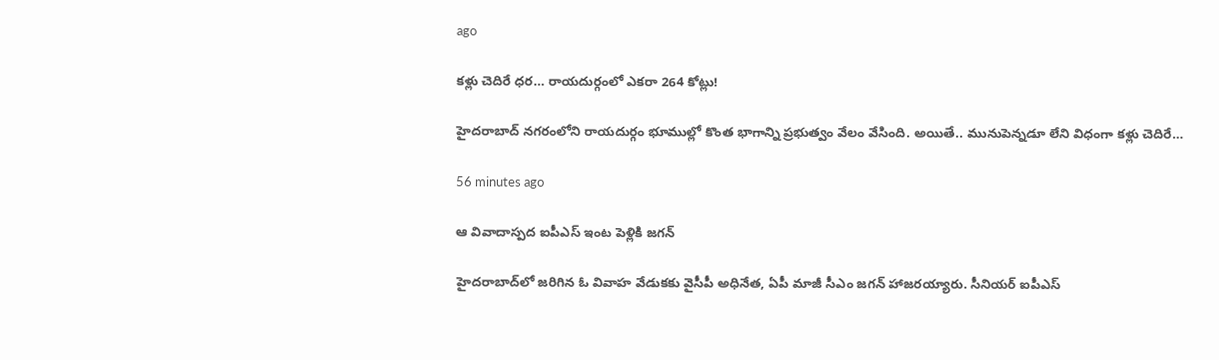ago

క‌ళ్లు చెదిరే ధ‌ర‌… రాయ‌దుర్గంలో ఎక‌రా 264 కోట్లు!

హైద‌రాబాద్ న‌గ‌రంలోని రాయ‌దుర్గం భూముల్లో కొంత భాగాన్ని ప్ర‌భుత్వం వేలం వేసింది. అయితే.. మునుపెన్న‌డూ లేని విధంగా క‌ళ్లు చెదిరే…

56 minutes ago

ఆ వివాదాస్పద ఐపీఎస్ ఇంట పెళ్లికి జగన్

హైదరాబాద్‌లో జరిగిన ఓ వివాహ వేడుకకు వైసీపీ అధినేత, ఏపీ మాజీ సీఎం జగన్ హాజరయ్యారు. సీనియర్ ఐపీఎస్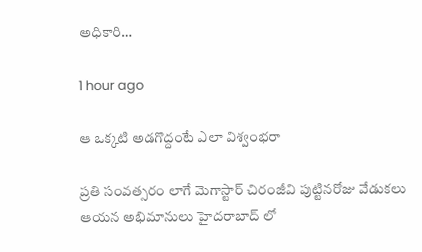అధికారి…

1 hour ago

ఆ ఒక్కటి అడగొద్దంటే ఎలా విశ్వంభరా

ప్రతి సంవత్సరం లాగే మెగాస్టార్ చిరంజీవి పుట్టినరోజు వేడుకలు ఆయన అభిమానులు హైదరాబాద్ లో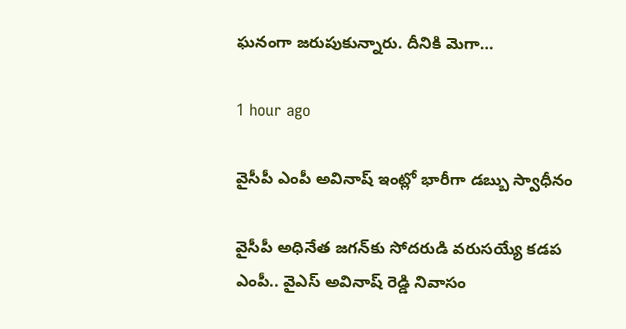ఘనంగా జరుపుకున్నారు. దీనికి మెగా…

1 hour ago

వైసీపీ ఎంపీ అవినాష్ ఇంట్లో భారీగా డ‌బ్బు స్వాధీనం

వైసీపీ అధినేత జ‌గ‌న్‌కు సోద‌రుడి వ‌రుస‌య్యే క‌డ‌ప ఎంపీ.. వైఎస్ అవినాష్ రెడ్డి నివాసం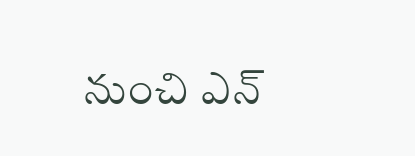నుంచి ఎన్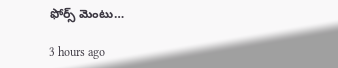ఫోర్స్ మెంటు…

3 hours ago